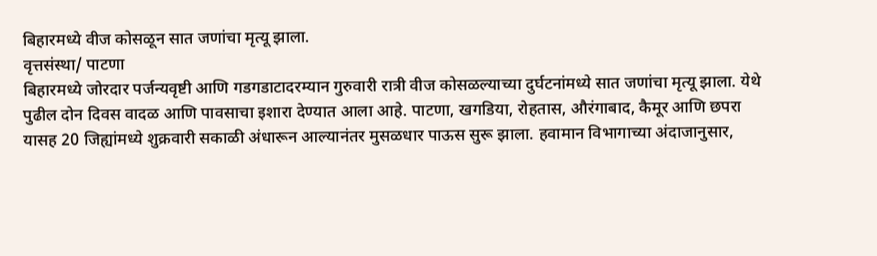बिहारमध्ये वीज कोसळून सात जणांचा मृत्यू झाला.
वृत्तसंस्था/ पाटणा
बिहारमध्ये जोरदार पर्जन्यवृष्टी आणि गडगडाटादरम्यान गुरुवारी रात्री वीज कोसळल्याच्या दुर्घटनांमध्ये सात जणांचा मृत्यू झाला. येथे पुढील दोन दिवस वादळ आणि पावसाचा इशारा देण्यात आला आहे. पाटणा, खगडिया, रोहतास, औरंगाबाद, कैमूर आणि छपरा यासह 20 जिह्यांमध्ये शुक्रवारी सकाळी अंधारून आल्यानंतर मुसळधार पाऊस सुरू झाला. हवामान विभागाच्या अंदाजानुसार,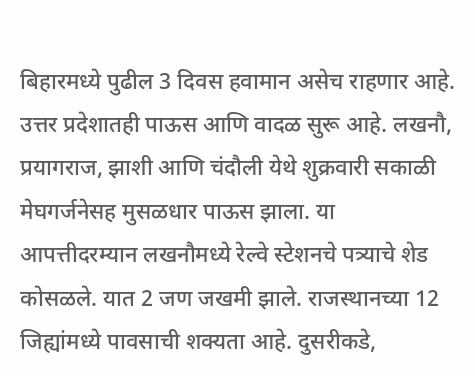बिहारमध्ये पुढील 3 दिवस हवामान असेच राहणार आहे. उत्तर प्रदेशातही पाऊस आणि वादळ सुरू आहे. लखनौ, प्रयागराज, झाशी आणि चंदौली येथे शुक्रवारी सकाळी मेघगर्जनेसह मुसळधार पाऊस झाला. या आपत्तीदरम्यान लखनौमध्ये रेल्वे स्टेशनचे पत्र्याचे शेड कोसळले. यात 2 जण जखमी झाले. राजस्थानच्या 12 जिह्यांमध्ये पावसाची शक्यता आहे. दुसरीकडे,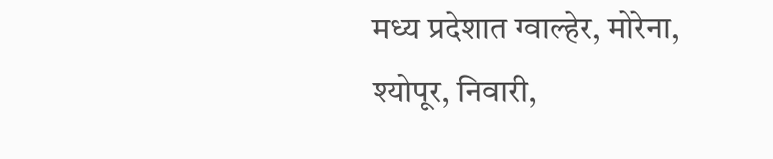मध्य प्रदेशात ग्वाल्हेर, मोरेना, श्योपूर, निवारी,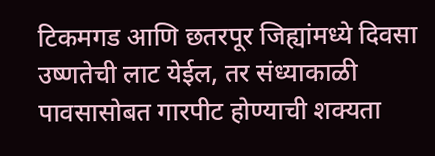टिकमगड आणि छतरपूर जिह्यांमध्ये दिवसा उष्णतेची लाट येईल, तर संध्याकाळी पावसासोबत गारपीट होण्याची शक्यता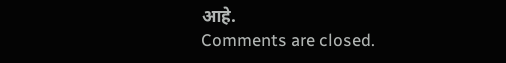आहे.
Comments are closed.